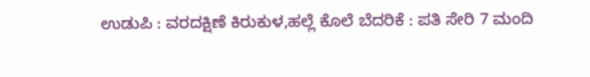ಉಡುಪಿ : ವರದಕ್ಷಿಣೆ ಕಿರುಕುಳ,ಹಲ್ಲೆ ಕೊಲೆ ಬೆದರಿಕೆ : ಪತಿ ಸೇರಿ 7 ಮಂದಿ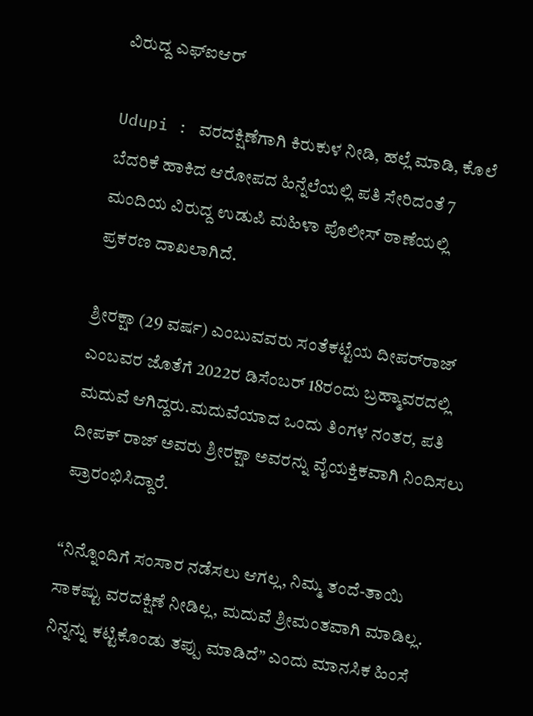ವಿರುದ್ದ ಎಫ್‌ಐಆರ್‌

Udupi : ವರದಕ್ಷಿಣೆಗಾಗಿ ಕಿರುಕುಳ ನೀಡಿ, ಹಲ್ಲೆ ಮಾಡಿ, ಕೊಲೆ ಬೆದರಿಕೆ ಹಾಕಿದ ಆರೋಪದ ಹಿನ್ನೆಲೆಯಲ್ಲಿ ಪತಿ ಸೇರಿದಂತೆ 7 ಮಂದಿಯ ವಿರುದ್ದ ಉಡುಪಿ ಮಹಿಳಾ ಪೊಲೀಸ್ ಠಾಣೆಯಲ್ಲಿ ಪ್ರಕರಣ ದಾಖಲಾಗಿದೆ.

ಶ್ರೀರಕ್ಷಾ (29 ವರ್ಷ) ಎಂಬುವವರು ಸಂತೆಕಟ್ಟೆಯ ದೀಪರ್‌ರಾಜ್‌ ಎಂಬವರ ಜೊತೆಗೆ 2022ರ ಡಿಸೆಂಬರ್ 18ರಂದು ಬ್ರಹ್ಮಾವರದಲ್ಲಿ ಮದುವೆ ಆಗಿದ್ದರು.ಮದುವೆಯಾದ ಒಂದು ತಿಂಗಳ ನಂತರ, ಪತಿ ದೀಪಕ್ ರಾಜ್ ಅವರು ಶ್ರೀರಕ್ಷಾ ಅವರನ್ನು ವೈಯಕ್ತಿಕವಾಗಿ ನಿಂದಿಸಲು ಪ್ರಾರಂಭಿಸಿದ್ದಾರೆ.

“ನಿನ್ನೊಂದಿಗೆ ಸಂಸಾರ ನಡೆಸಲು ಆಗಲ್ಲ, ನಿಮ್ಮ ತಂದೆ-ತಾಯಿ ಸಾಕಷ್ಟು ವರದಕ್ಷಿಣೆ ನೀಡಿಲ್ಲ, ಮದುವೆ ಶ್ರೀಮಂತವಾಗಿ ಮಾಡಿಲ್ಲ. ನಿನ್ನನ್ನು ಕಟ್ಟಿಕೊಂಡು ತಪ್ಪು ಮಾಡಿದೆ” ಎಂದು ಮಾನಸಿಕ ಹಿಂಸೆ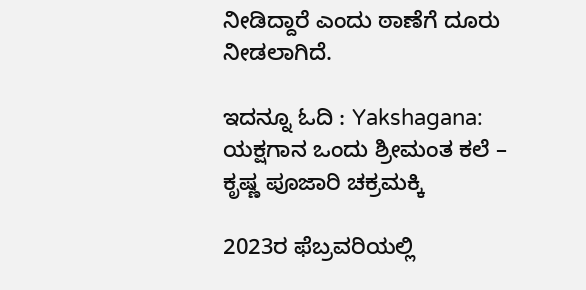ನೀಡಿದ್ದಾರೆ ಎಂದು ಠಾಣೆಗೆ ದೂರು ನೀಡಲಾಗಿದೆ.

ಇದನ್ನೂ ಓದಿ : Yakshagana: ಯಕ್ಷಗಾನ ಒಂದು ಶ್ರೀಮಂತ ಕಲೆ – ಕೃಷ್ಣ ಪೂಜಾರಿ ಚಕ್ರಮಕ್ಕಿ

2023ರ ಫೆಬ್ರವರಿಯಲ್ಲಿ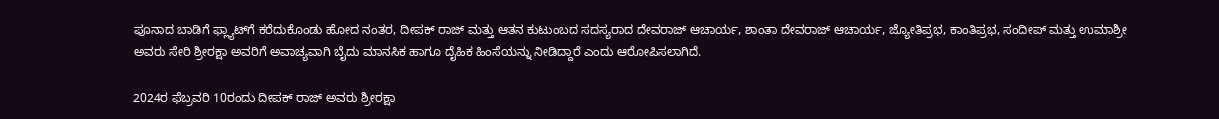ಪೂನಾದ ಬಾಡಿಗೆ ಫ್ಲ್ಯಾಟ್‌ಗೆ ಕರೆದುಕೊಂಡು ಹೋದ ನಂತರ, ದೀಪಕ್ ರಾಜ್ ಮತ್ತು ಆತನ ಕುಟುಂಬದ ಸದಸ್ಯರಾದ ದೇವರಾಜ್ ಆಚಾರ್ಯ, ಶಾಂತಾ ದೇವರಾಜ್ ಆಚಾರ್ಯ, ಜ್ಯೋತಿಪ್ರಭ, ಕಾಂತಿಪ್ರಭ, ಸಂದೀಪ್ ಮತ್ತು ಉಮಾಶ್ರೀ ಅವರು ಸೇರಿ ಶ್ರೀರಕ್ಷಾ ಅವರಿಗೆ ಅವಾಚ್ಯವಾಗಿ ಬೈದು ಮಾನಸಿಕ ಹಾಗೂ ದೈಹಿಕ ಹಿಂಸೆಯನ್ನು ನೀಡಿದ್ದಾರೆ ಎಂದು ಆರೋಪಿಸಲಾಗಿದೆ.

2024ರ ಫೆಬ್ರವರಿ 10ರಂದು ದೀಪಕ್ ರಾಜ್ ಅವರು ಶ್ರೀರಕ್ಷಾ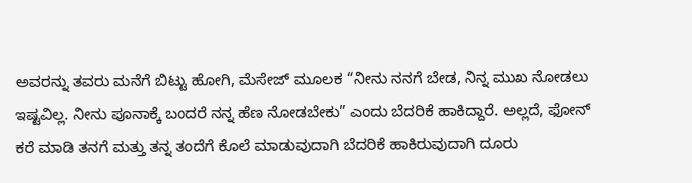ಅವರನ್ನು ತವರು ಮನೆಗೆ ಬಿಟ್ಟು ಹೋಗಿ, ಮೆಸೇಜ್ ಮೂಲಕ “ನೀನು ನನಗೆ ಬೇಡ, ನಿನ್ನ ಮುಖ ನೋಡಲು ಇಷ್ಟವಿಲ್ಲ. ನೀನು ಪೂನಾಕ್ಕೆ ಬಂದರೆ ನನ್ನ ಹೆಣ ನೋಡಬೇಕು” ಎಂದು ಬೆದರಿಕೆ ಹಾಕಿದ್ದಾರೆ. ಅಲ್ಲದೆ, ಫೋನ್ ಕರೆ ಮಾಡಿ ತನಗೆ ಮತ್ತು ತನ್ನ ತಂದೆಗೆ ಕೊಲೆ ಮಾಡುವುದಾಗಿ ಬೆದರಿಕೆ ಹಾಕಿರುವುದಾಗಿ ದೂರು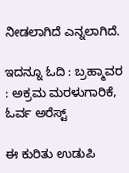ನೀಡಲಾಗಿದೆ ಎನ್ನಲಾಗಿದೆ.

ಇದನ್ನೂ ಓದಿ : ಬ್ರಹ್ಮಾವರ : ಅಕ್ರಮ ಮರಳುಗಾರಿಕೆ, ಓರ್ವ ಅರೆಸ್ಟ್‌

ಈ ಕುರಿತು ಉಡುಪಿ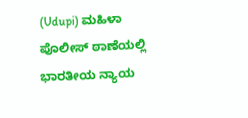(Udupi) ಮಹಿಳಾ ಪೊಲೀಸ್‌ ಠಾಣೆಯಲ್ಲಿ ಭಾರತೀಯ ನ್ಯಾಯ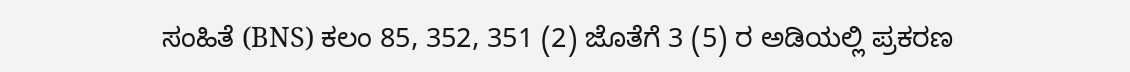ಸಂಹಿತೆ (BNS) ಕಲಂ 85, 352, 351 (2) ಜೊತೆಗೆ 3 (5) ರ ಅಡಿಯಲ್ಲಿ ಪ್ರಕರಣ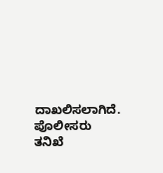ದಾಖಲಿಸಲಾಗಿದೆ. ಪೊಲೀಸರು ತನಿಖೆ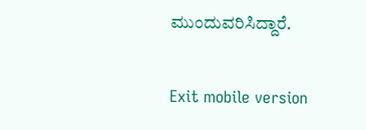ಮುಂದುವರಿಸಿದ್ದಾರೆ.

Exit mobile version